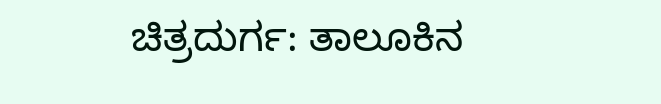ಚಿತ್ರದುರ್ಗ: ತಾಲೂಕಿನ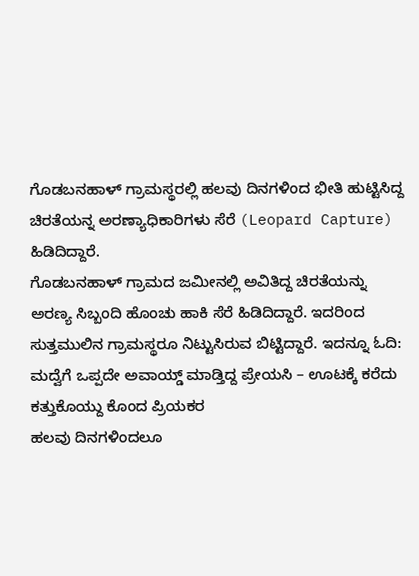ಗೊಡಬನಹಾಳ್ ಗ್ರಾಮಸ್ಥರಲ್ಲಿ ಹಲವು ದಿನಗಳಿಂದ ಭೀತಿ ಹುಟ್ಟಿಸಿದ್ದ ಚಿರತೆಯನ್ನ ಅರಣ್ಯಾಧಿಕಾರಿಗಳು ಸೆರೆ (Leopard Capture) ಹಿಡಿದಿದ್ದಾರೆ.
ಗೊಡಬನಹಾಳ್ ಗ್ರಾಮದ ಜಮೀನಲ್ಲಿ ಅವಿತಿದ್ದ ಚಿರತೆಯನ್ನು ಅರಣ್ಯ ಸಿಬ್ಬಂದಿ ಹೊಂಚು ಹಾಕಿ ಸೆರೆ ಹಿಡಿದಿದ್ದಾರೆ. ಇದರಿಂದ ಸುತ್ತಮುಲಿನ ಗ್ರಾಮಸ್ಥರೂ ನಿಟ್ಟುಸಿರುವ ಬಿಟ್ಟಿದ್ದಾರೆ. ಇದನ್ನೂ ಓದಿ: ಮದ್ವೆಗೆ ಒಪ್ಪದೇ ಅವಾಯ್ಡ್ ಮಾಡ್ತಿದ್ದ ಪ್ರೇಯಸಿ – ಊಟಕ್ಕೆ ಕರೆದು ಕತ್ತುಕೊಯ್ದು ಕೊಂದ ಪ್ರಿಯಕರ
ಹಲವು ದಿನಗಳಿಂದಲೂ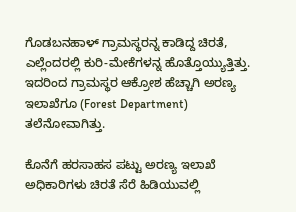ಗೊಡಬನಹಾಳ್ ಗ್ರಾಮಸ್ಥರನ್ನ ಕಾಡಿದ್ದ ಚಿರತೆ, ಎಲ್ಲೆಂದರಲ್ಲಿ ಕುರಿ-ಮೇಕೆಗಳನ್ನ ಹೊತ್ತೊಯ್ಯುತ್ತಿತ್ತು. ಇದರಿಂದ ಗ್ರಾಮಸ್ಥರ ಆಕ್ರೋಶ ಹೆಚ್ಚಾಗಿ ಅರಣ್ಯ ಇಲಾಖೆಗೂ (Forest Department) ತಲೆನೋವಾಗಿತ್ತು.

ಕೊನೆಗೆ ಹರಸಾಹಸ ಪಟ್ಟು ಅರಣ್ಯ ಇಲಾಖೆ ಅಧಿಕಾರಿಗಳು ಚಿರತೆ ಸೆರೆ ಹಿಡಿಯುವಲ್ಲಿ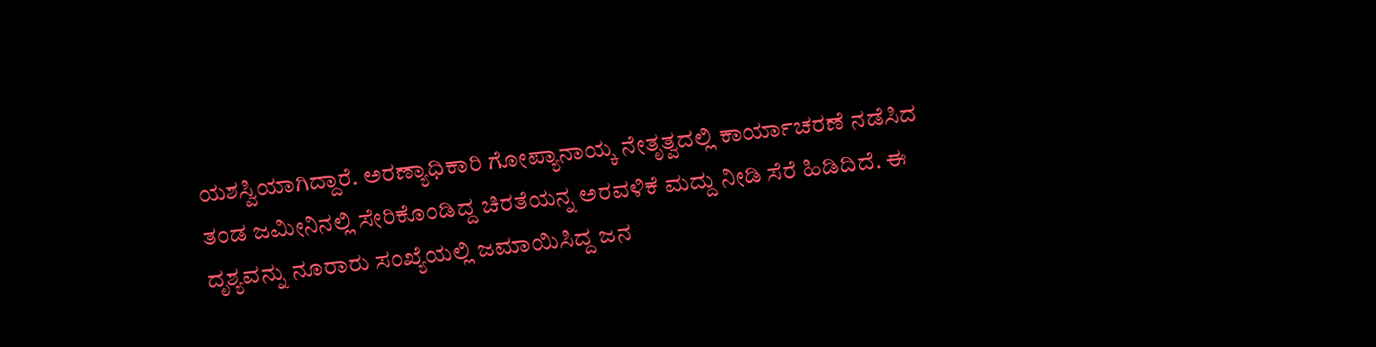ಯಶಸ್ವಿಯಾಗಿದ್ದಾರೆ. ಅರಣ್ಯಾಧಿಕಾರಿ ಗೋಪ್ಯಾನಾಯ್ಕ ನೇತೃತ್ವದಲ್ಲಿ ಕಾರ್ಯಾಚರಣೆ ನಡೆಸಿದ ತಂಡ ಜಮೀನಿನಲ್ಲಿ ಸೇರಿಕೊಂಡಿದ್ದ ಚಿರತೆಯನ್ನ ಅರವಳಿಕೆ ಮದ್ದು ನೀಡಿ ಸೆರೆ ಹಿಡಿದಿದೆ. ಈ ದೃಶ್ಯವನ್ನು ನೂರಾರು ಸಂಖ್ಯೆಯಲ್ಲಿ ಜಮಾಯಿಸಿದ್ದ ಜನ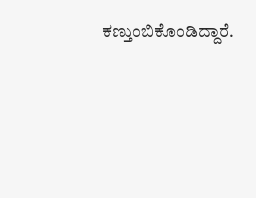ಕಣ್ತುಂಬಿಕೊಂಡಿದ್ದಾರೆ.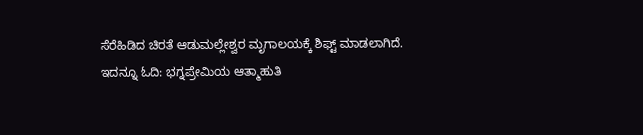ಸೆರೆಹಿಡಿದ ಚಿರತೆ ಆಡುಮಲ್ಲೇಶ್ವರ ಮೃಗಾಲಯಕ್ಕೆ ಶಿಫ್ಟ್ ಮಾಡಲಾಗಿದೆ. ಇದನ್ನೂ ಓದಿ: ಭಗ್ನಪ್ರೇಮಿಯ ಆತ್ಮಾಹುತಿ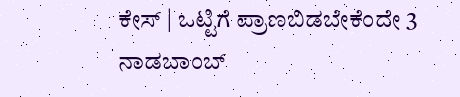ಕೇಸ್ | ಒಟ್ಟಿಗೆ ಪ್ರಾಣಬಿಡಬೇಕೆಂದೇ 3 ನಾಡಬಾಂಬ್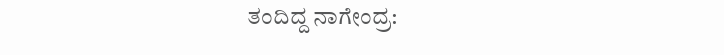ತಂದಿದ್ದ ನಾಗೇಂದ್ರ: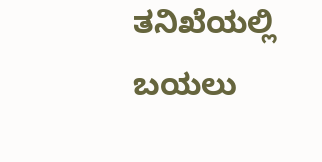ತನಿಖೆಯಲ್ಲಿ ಬಯಲು